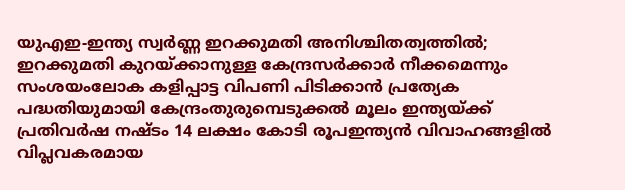യുഎഇ-ഇന്ത്യ സ്വർണ്ണ ഇറക്കുമതി അനിശ്ചിതത്വത്തിൽ; ഇറക്കുമതി കുറയ്ക്കാനുള്ള കേന്ദ്രസർക്കാർ നീക്കമെന്നും സംശയംലോക കളിപ്പാട്ട വിപണി പിടിക്കാന്‍ പ്രത്യേക പദ്ധതിയുമായി കേന്ദ്രംതുരുമ്പെടുക്കൽ മൂലം ഇന്ത്യയ്ക്ക് പ്രതിവര്‍ഷ നഷ്ടം 14 ലക്ഷം കോടി രൂപഇന്ത്യൻ വിവാഹങ്ങളിൽ വിപ്ലവകരമായ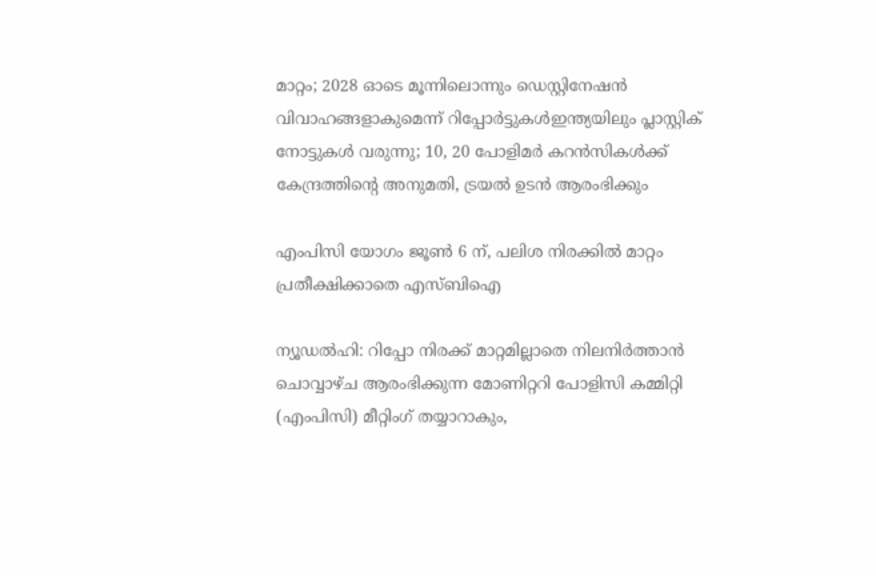മാറ്റം; 2028 ഓടെ മൂന്നിലൊന്നും ഡെസ്റ്റിനേഷൻ വിവാഹങ്ങളാകുമെന്ന് റിപ്പോർട്ടുകൾഇന്ത്യയിലും പ്ലാസ്റ്റിക് നോട്ടുകൾ വരുന്നു; 10, 20 പോളിമർ കറൻസികൾക്ക് കേന്ദ്രത്തിന്റെ അനുമതി, ട്രയൽ ഉടൻ ആരംഭിക്കും

എംപിസി യോഗം ജൂണ്‍ 6 ന്, പലിശ നിരക്കില്‍ മാറ്റം പ്രതീക്ഷിക്കാതെ എസ്ബിഐ

ന്യൂഡല്‍ഹി: റിപ്പോ നിരക്ക് മാറ്റമില്ലാതെ നിലനിര്‍ത്താന്‍ ചൊവ്വാഴ്ച ആരംഭിക്കുന്ന മോണിറ്ററി പോളിസി കമ്മിറ്റി (എംപിസി) മീറ്റിംഗ് തയ്യാറാകും,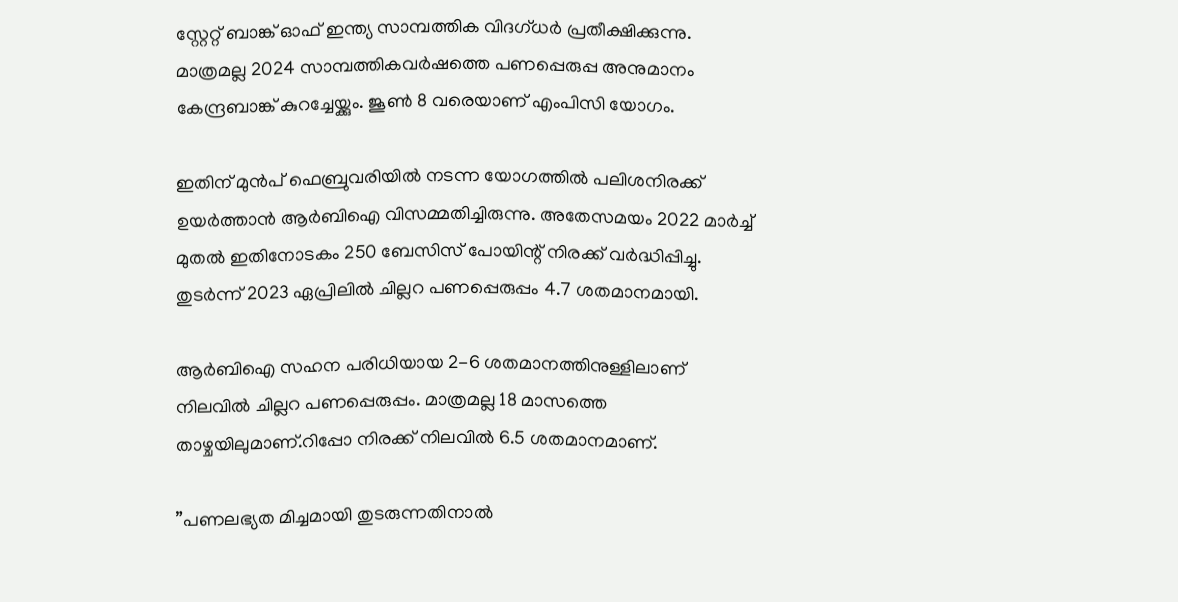സ്റ്റേറ്റ് ബാങ്ക് ഓഫ് ഇന്ത്യ സാമ്പത്തിക വിദഗ്ധര്‍ പ്രതീക്ഷിക്കുന്നു. മാത്രമല്ല 2024 സാമ്പത്തികവര്‍ഷത്തെ പണപ്പെരുപ്പ അനുമാനം കേന്ദ്രബാങ്ക് കുറച്ചേയ്ക്കും. ജൂണ്‍ 8 വരെയാണ് എംപിസി യോഗം.

ഇതിന് മുന്‍പ് ഫെബ്രുവരിയില്‍ നടന്ന യോഗത്തില്‍ പലിശനിരക്ക് ഉയര്‍ത്താന്‍ ആര്‍ബിഐ വിസമ്മതിച്ചിരുന്നു. അതേസമയം 2022 മാര്‍ച്ച് മുതല്‍ ഇതിനോടകം 250 ബേസിസ് പോയിന്റ് നിരക്ക് വര്‍ദ്ധിപ്പിച്ചു. തുടര്‍ന്ന് 2023 ഏപ്രിലില്‍ ചില്ലറ പണപ്പെരുപ്പം 4.7 ശതമാനമായി.

ആര്‍ബിഐ സഹന പരിധിയായ 2-6 ശതമാനത്തിനുള്ളിലാണ് നിലവില്‍ ചില്ലറ പണപ്പെരുപ്പം. മാത്രമല്ല 18 മാസത്തെ താഴ്ചയിലുമാണ്.റിപ്പോ നിരക്ക് നിലവില്‍ 6.5 ശതമാനമാണ്.

”പണലഭ്യത മിച്ചമായി തുടരുന്നതിനാല്‍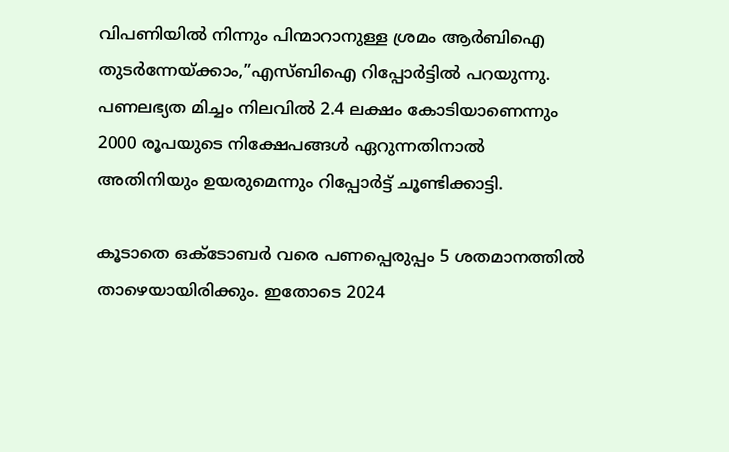വിപണിയില്‍ നിന്നും പിന്മാറാനുള്ള ശ്രമം ആര്‍ബിഐ തുടര്‍ന്നേയ്ക്കാം,”എസ്ബിഐ റിപ്പോര്‍ട്ടില്‍ പറയുന്നു. പണലഭ്യത മിച്ചം നിലവില്‍ 2.4 ലക്ഷം കോടിയാണെന്നും 2000 രൂപയുടെ നിക്ഷേപങ്ങള്‍ ഏറുന്നതിനാല്‍ അതിനിയും ഉയരുമെന്നും റിപ്പോര്‍ട്ട് ചൂണ്ടിക്കാട്ടി.

കൂടാതെ ഒക്ടോബര്‍ വരെ പണപ്പെരുപ്പം 5 ശതമാനത്തില്‍ താഴെയായിരിക്കും. ഇതോടെ 2024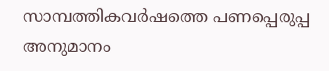സാമ്പത്തികവര്‍ഷത്തെ പണപ്പെരുപ്പ അനുമാനം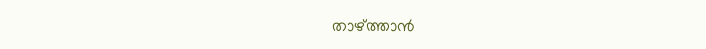താഴ്ത്താന്‍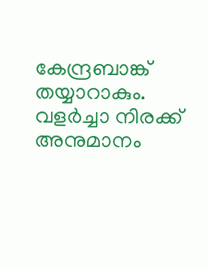കേന്ദ്രബാങ്ക് തയ്യാറാകും. വളര്‍ച്ചാ നിരക്ക് അനുമാനം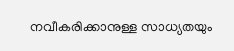നവീകരിക്കാനുള്ള സാധ്യതയും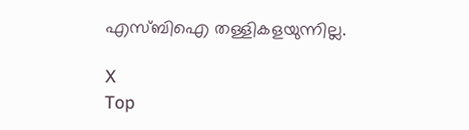എസ്ബിഐ തള്ളികളയുന്നില്ല.

X
Top